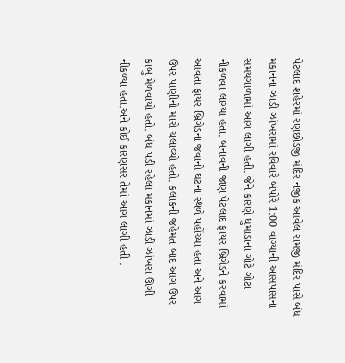પેટલાદ શહેરમાં રણછોડજી મંદિર નજીક આવેલ રામજી મંદિર પાસે બંધ મકાનના ઝાડી ઝાંખરામાં રવિવારે બપોરે 1:00 વાગ્યાની આસપાસના સમયગાળામાં આગ લાગી હતી. જેને કારણે ધુમાડાના ગોટે ગોટા નીકળવા લાગ્યા હતા. બનાવની જાણ પેટલાદ ફાયર બ્રિગેડને કરવામાં આવતા ફાયર બ્રિગેડના જવાનો ઘટના સ્થળે પહોંચ્યા હતા અને આગ ઉપર પાણીનો મારો ચલાવ્યો હતો. કલાકની જહેમત બાદ આગ ઉપર કાબુ મેળવાયો હતો. બંધ પડી રહેલા મકાનમાં ઝાડી ઝાંખરા ઊગી નીકળ્યા હતા.અને કોઈ કારણસર તેમાં આગ લાગી હતી .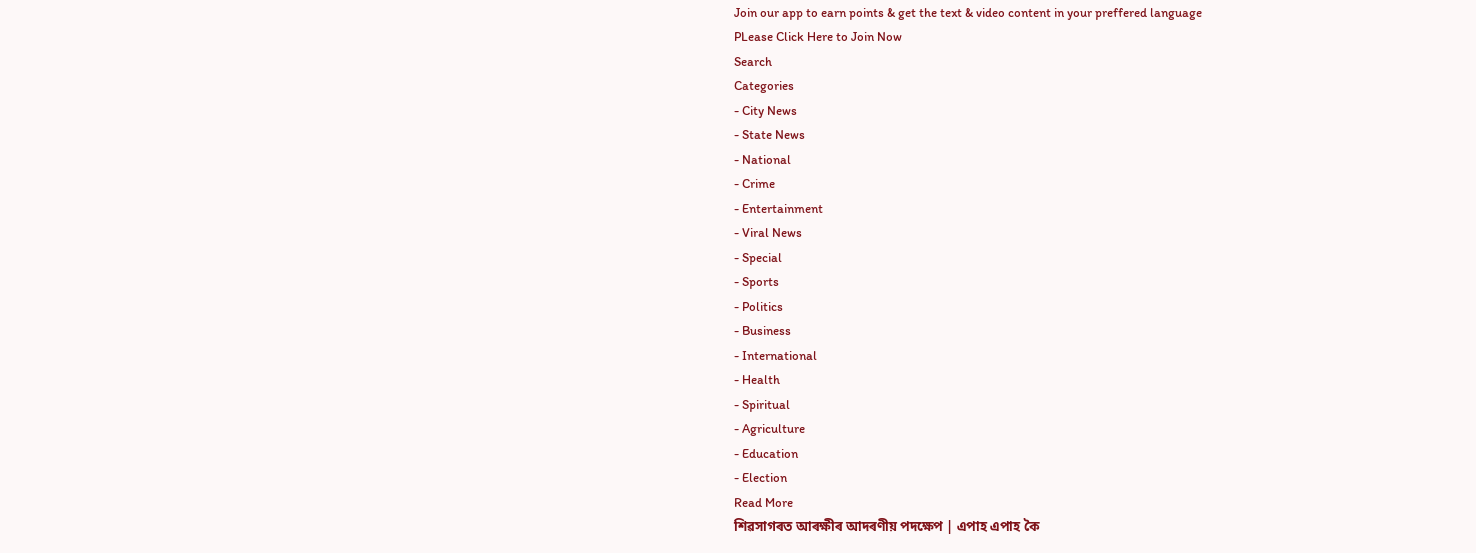Join our app to earn points & get the text & video content in your preffered language
PLease Click Here to Join Now
Search
Categories
- City News
- State News
- National
- Crime
- Entertainment
- Viral News
- Special
- Sports
- Politics
- Business
- International
- Health
- Spiritual
- Agriculture
- Education
- Election
Read More
শিৱসাগৰত আৰক্ষীৰ আদৰণীয় পদক্ষেপ | এপাহ এপাহ কৈ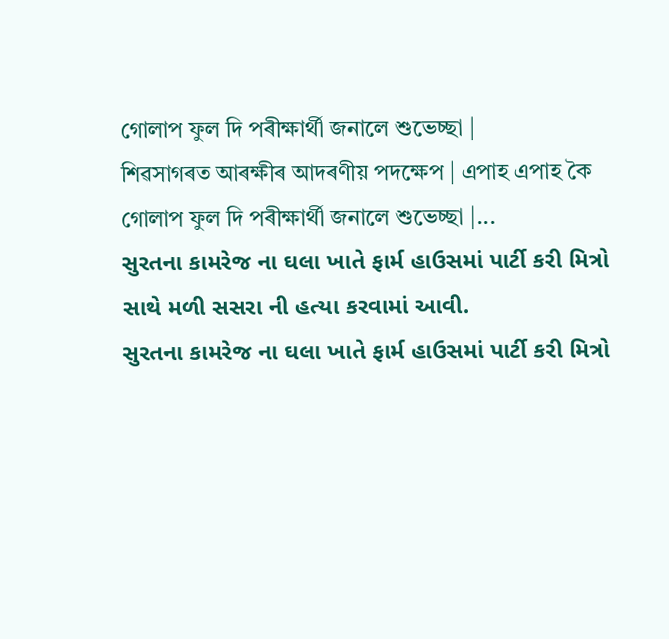গোলাপ ফুল দি পৰীক্ষাৰ্থী জনালে শুভেচ্ছা |
শিৱসাগৰত আৰক্ষীৰ আদৰণীয় পদক্ষেপ | এপাহ এপাহ কৈ গোলাপ ফুল দি পৰীক্ষাৰ্থী জনালে শুভেচ্ছা |...
સુરતના કામરેજ ના ઘલા ખાતે ફાર્મ હાઉસમાં પાર્ટી કરી મિત્રો સાથે મળી સસરા ની હત્યા કરવામાં આવી.
સુરતના કામરેજ ના ઘલા ખાતે ફાર્મ હાઉસમાં પાર્ટી કરી મિત્રો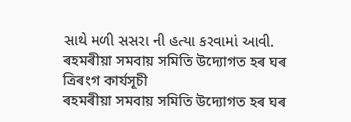સાથે મળી સસરા ની હત્યા કરવામાં આવી.
ৰহমৰীয়া সমবায় সমিতি উদ্যোগত হৰ ঘৰ ত্ৰিৰংগ কাৰ্যসূচী
ৰহমৰীয়া সমবায় সমিতি উদ্যোগত হৰ ঘৰ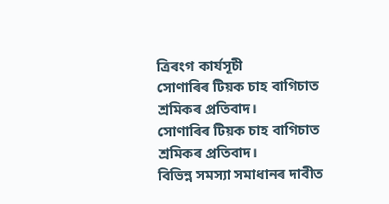ত্ৰিৰংগ কাৰ্যসূচী
সোণাৰিৰ টিয়ক চাহ বাগিচাত শ্ৰমিকৰ প্ৰতিবাদ।
সোণাৰিৰ টিয়ক চাহ বাগিচাত শ্ৰমিকৰ প্ৰতিবাদ।
বিভিন্ন সমস্যা সমাধানৰ দাবীত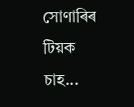সোণাৰিৰ টিয়ক চাহ...